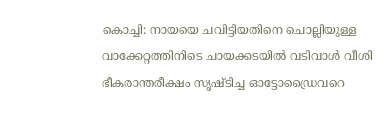കൊച്ചി: നായയെ ചവിട്ടിയതിനെ ചൊല്ലിയുള്ള വാക്കേറ്റത്തിനിടെ ചായക്കടയിൽ വടിവാൾ വീശി ഭീകരാന്തരീക്ഷം സൃഷ്ടിച്ച ഓട്ടോഡ്രൈവറെ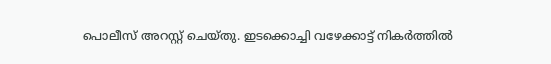പൊലീസ് അറസ്റ്റ് ചെയ്തു. ഇടക്കൊച്ചി വഴേക്കാട്ട് നികർത്തിൽ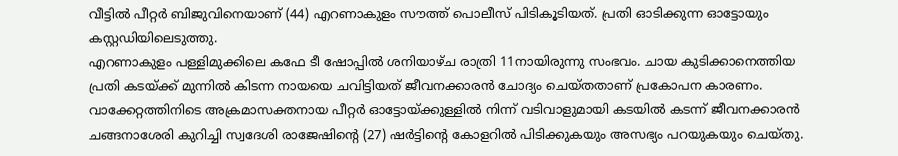വീട്ടിൽ പീറ്റർ ബിജുവിനെയാണ് (44) എറണാകുളം സൗത്ത് പൊലീസ് പിടികൂടിയത്. പ്രതി ഓടിക്കുന്ന ഓട്ടോയും കസ്റ്റഡിയിലെടുത്തു.
എറണാകുളം പള്ളിമുക്കിലെ കഫേ ടീ ഷോപ്പിൽ ശനിയാഴ്ച രാത്രി 11നായിരുന്നു സംഭവം. ചായ കുടിക്കാനെത്തിയ പ്രതി കടയ്ക്ക് മുന്നിൽ കിടന്ന നായയെ ചവിട്ടിയത് ജീവനക്കാരൻ ചോദ്യം ചെയ്തതാണ് പ്രകോപന കാരണം. വാക്കേറ്റത്തിനിടെ അക്രമാസക്തനായ പീറ്റർ ഓട്ടോയ്ക്കുള്ളിൽ നിന്ന് വടിവാളുമായി കടയിൽ കടന്ന് ജീവനക്കാരൻ ചങ്ങനാശേരി കുറിച്ചി സ്വദേശി രാജേഷിന്റെ (27) ഷർട്ടിന്റെ കോളറിൽ പിടിക്കുകയും അസഭ്യം പറയുകയും ചെയ്തു.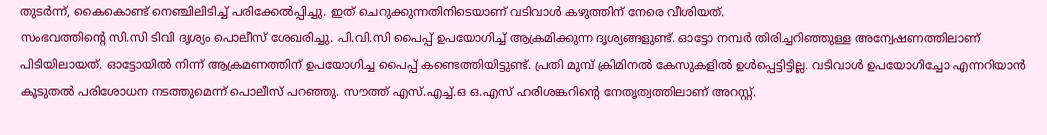തുടർന്ന്, കൈകൊണ്ട് നെഞ്ചിലിടിച്ച് പരിക്കേൽപ്പിച്ചു. ഇത് ചെറുക്കുന്നതിനിടെയാണ് വടിവാൾ കഴുത്തിന് നേരെ വീശിയത്.
സംഭവത്തിന്റെ സി.സി ടിവി ദൃശ്യം പൊലീസ് ശേഖരിച്ചു. പി.വി.സി പൈപ്പ് ഉപയോഗിച്ച് ആക്രമിക്കുന്ന ദൃശ്യങ്ങളുണ്ട്. ഓട്ടോ നമ്പർ തിരിച്ചറിഞ്ഞുള്ള അന്വേഷണത്തിലാണ് പിടിയിലായത്. ഓട്ടോയിൽ നിന്ന് ആക്രമണത്തിന് ഉപയോഗിച്ച പൈപ്പ് കണ്ടെത്തിയിട്ടുണ്ട്. പ്രതി മുമ്പ് ക്രിമിനൽ കേസുകളിൽ ഉൾപ്പെട്ടിട്ടില്ല. വടിവാൾ ഉപയോഗിച്ചോ എന്നറിയാൻ കൂടുതൽ പരിശോധന നടത്തുമെന്ന് പൊലീസ് പറഞ്ഞു. സൗത്ത് എസ്.എച്ച്.ഒ ഒ.എസ് ഹരിശങ്കറിന്റെ നേതൃത്വത്തിലാണ് അറസ്റ്റ്.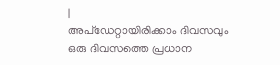|
അപ്ഡേറ്റായിരിക്കാം ദിവസവും
ഒരു ദിവസത്തെ പ്രധാന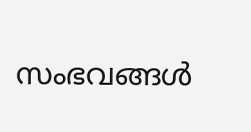സംഭവങ്ങൾ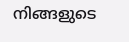നിങ്ങളുടെ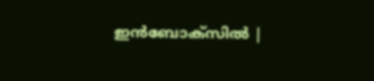ഇൻബോക്സിൽ |